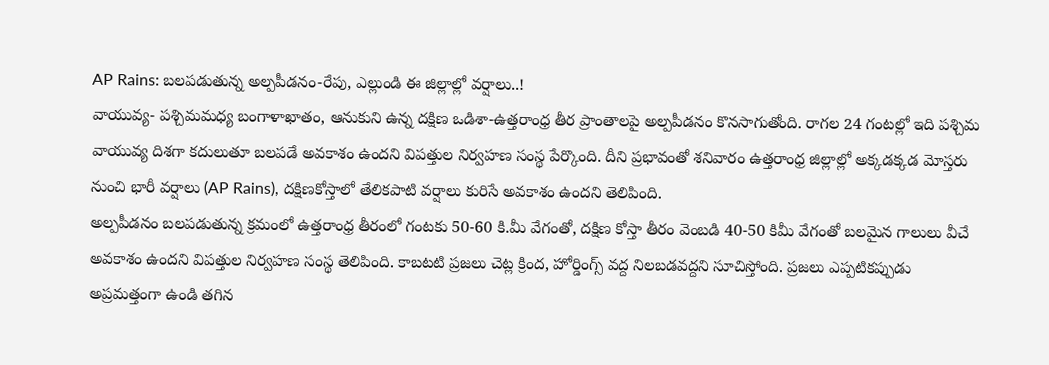AP Rains: బలపడుతున్న అల్పపీడనం-రేపు, ఎల్లుండి ఈ జిల్లాల్లో వర్షాలు..!
వాయువ్య- పశ్చిమమధ్య బంగాళాఖాతం, ఆనుకుని ఉన్న దక్షిణ ఒడిశా-ఉత్తరాంధ్ర తీర ప్రాంతాలపై అల్పపీడనం కొనసాగుతోంది. రాగల 24 గంటల్లో ఇది పశ్చిమ వాయువ్య దిశగా కదులుతూ బలపడే అవకాశం ఉందని విపత్తుల నిర్వహణ సంస్థ పేర్కొంది. దీని ప్రభావంతో శనివారం ఉత్తరాంధ్ర జిల్లాల్లో అక్కడక్కడ మోస్తరు నుంచి భారీ వర్షాలు (AP Rains), దక్షిణకోస్తాలో తేలికపాటి వర్షాలు కురిసే అవకాశం ఉందని తెలిపింది.
అల్పపీడనం బలపడుతున్న క్రమంలో ఉత్తరాంధ్ర తీరంలో గంటకు 50-60 కి.మీ వేగంతో, దక్షిణ కోస్తా తీరం వెంబడి 40-50 కిమీ వేగంతో బలమైన గాలులు వీచే అవకాశం ఉందని విపత్తుల నిర్వహణ సంస్థ తెలిపింది. కాబటటి ప్రజలు చెట్ల క్రింద, హోర్డింగ్స్ వద్ద నిలబడవద్దని సూచిస్తోంది. ప్రజలు ఎప్పటికప్పుడు అప్రమత్తంగా ఉండి తగిన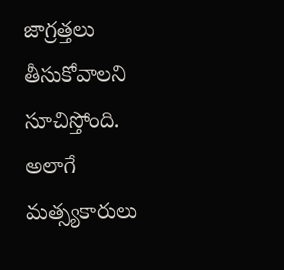జాగ్రత్తలు తీసుకోవాలని సూచిస్తోంది. అలాగే మత్స్యకారులు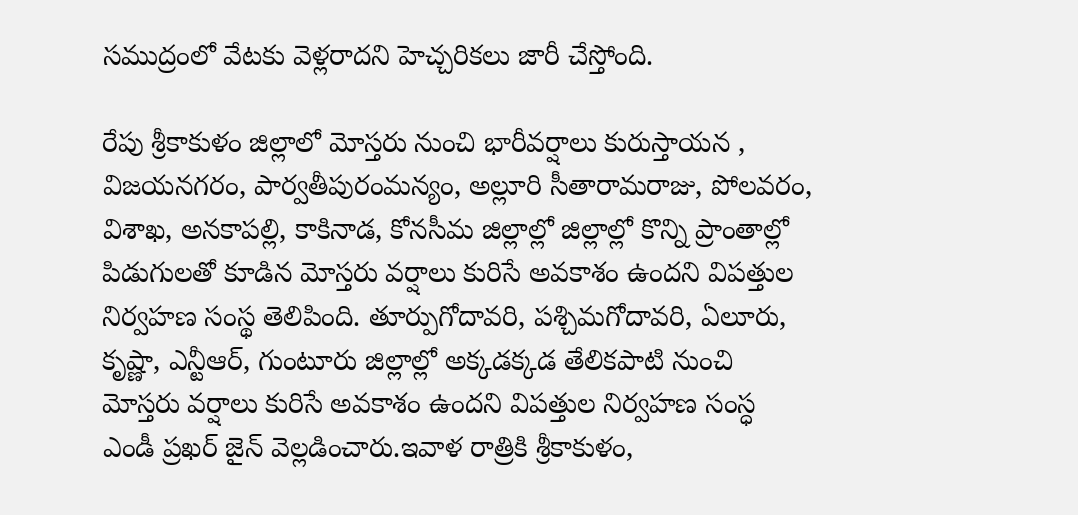సముద్రంలో వేటకు వెళ్లరాదని హెచ్చరికలు జారీ చేస్తోంది.

రేపు శ్రీకాకుళం జిల్లాలో మోస్తరు నుంచి భారీవర్షాలు కురుస్తాయన , విజయనగరం, పార్వతీపురంమన్యం, అల్లూరి సీతారామరాజు, పోలవరం, విశాఖ, అనకాపల్లి, కాకినాడ, కోనసీమ జిల్లాల్లో జిల్లాల్లో కొన్ని ప్రాంతాల్లో పిడుగులతో కూడిన మోస్తరు వర్షాలు కురిసే అవకాశం ఉందని విపత్తుల నిర్వహణ సంస్థ తెలిపింది. తూర్పుగోదావరి, పశ్చిమగోదావరి, ఏలూరు, కృష్ణా, ఎన్టీఆర్, గుంటూరు జిల్లాల్లో అక్కడక్కడ తేలికపాటి నుంచి మోస్తరు వర్షాలు కురిసే అవకాశం ఉందని విపత్తుల నిర్వహణ సంస్ధ ఎండీ ప్రఖర్ జైన్ వెల్లడించారు.ఇవాళ రాత్రికి శ్రీకాకుళం,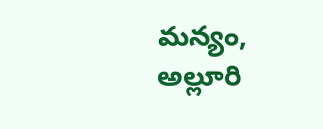మన్యం, అల్లూరి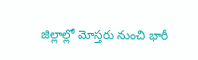జిల్లాల్లో మోస్తరు నుంచి భారీ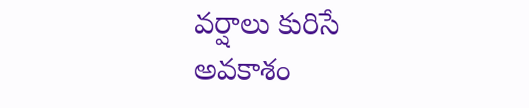వర్షాలు కురిసే అవకాశం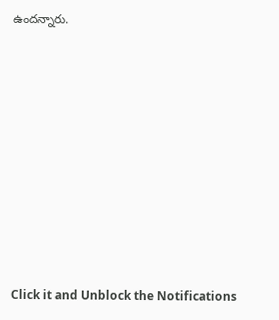ఉందన్నారు.














Click it and Unblock the Notifications